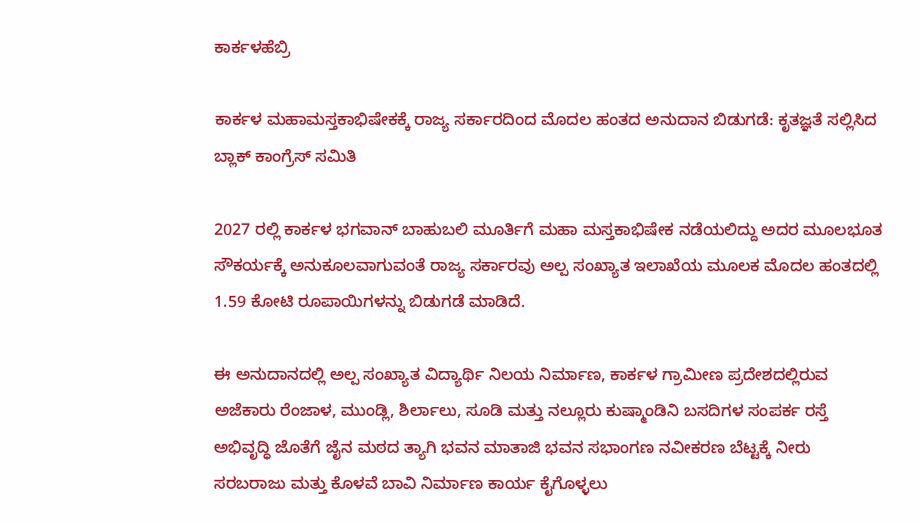ಕಾರ್ಕಳಹೆಬ್ರಿ

ಕಾರ್ಕಳ ಮಹಾಮಸ್ತಕಾಭಿಷೇಕಕ್ಕೆ ರಾಜ್ಯ ಸರ್ಕಾರದಿಂದ ಮೊದಲ ಹಂತದ ಅನುದಾನ ಬಿಡುಗಡೆ: ಕೃತಜ್ಞತೆ ಸಲ್ಲಿಸಿದ ಬ್ಲಾಕ್ ಕಾಂಗ್ರೆಸ್ ಸಮಿತಿ

2027 ರಲ್ಲಿ ಕಾರ್ಕಳ ಭಗವಾನ್ ಬಾಹುಬಲಿ ಮೂರ್ತಿಗೆ ಮಹಾ ಮಸ್ತಕಾಭಿಷೇಕ ನಡೆಯಲಿದ್ದು ಅದರ ಮೂಲಭೂತ ಸೌಕರ್ಯಕ್ಕೆ ಅನುಕೂಲವಾಗುವಂತೆ ರಾಜ್ಯ ಸರ್ಕಾರವು ಅಲ್ಪ ಸಂಖ್ಯಾತ ಇಲಾಖೆಯ ಮೂಲಕ ಮೊದಲ ಹಂತದಲ್ಲಿ 1.59 ಕೋಟಿ ರೂಪಾಯಿಗಳನ್ನು ಬಿಡುಗಡೆ ಮಾಡಿದೆ.

ಈ ಅನುದಾನದಲ್ಲಿ ಅಲ್ಪ ಸಂಖ್ಯಾತ ವಿದ್ಯಾರ್ಥಿ ನಿಲಯ ನಿರ್ಮಾಣ, ಕಾರ್ಕಳ ಗ್ರಾಮೀಣ ಪ್ರದೇಶದಲ್ಲಿರುವ ಅಜೆಕಾರು ರೆಂಜಾಳ, ಮುಂಡ್ಲಿ, ಶಿರ್ಲಾಲು, ಸೂಡಿ ಮತ್ತು ನಲ್ಲೂರು ಕುಷ್ಮಾಂಡಿನಿ ಬಸದಿಗಳ ಸಂಪರ್ಕ ರಸ್ತೆ ಅಭಿವೃದ್ಧಿ ಜೊತೆಗೆ ಜೈನ ಮಠದ ತ್ಯಾಗಿ ಭವನ ಮಾತಾಜಿ ಭವನ ಸಭಾಂಗಣ ನವೀಕರಣ ಬೆಟ್ಟಕ್ಕೆ ನೀರು ಸರಬರಾಜು ಮತ್ತು ಕೊಳವೆ ಬಾವಿ ನಿರ್ಮಾಣ ಕಾರ್ಯ ಕೈಗೊಳ್ಳಲು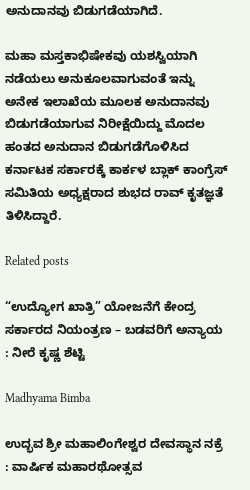ಅನುದಾನವು ಬಿಡುಗಡೆಯಾಗಿದೆ.

ಮಹಾ ಮಸ್ತಕಾಭಿಷೇಕವು ಯಶಸ್ವಿಯಾಗಿ ನಡೆಯಲು ಅನುಕೂಲವಾಗುವಂತೆ ಇನ್ನು ಅನೇಕ ಇಲಾಖೆಯ ಮೂಲಕ ಅನುದಾನವು ಬಿಡುಗಡೆಯಾಗುವ ನಿರೀಕ್ಷೆಯಿದ್ದು ಮೊದಲ ಹಂತದ ಅನುದಾನ ಬಿಡುಗಡೆಗೊಳಿಸಿದ ಕರ್ನಾಟಕ ಸರ್ಕಾರಕ್ಕೆ ಕಾರ್ಕಳ ಬ್ಲಾಕ್ ಕಾಂಗ್ರೆಸ್ ಸಮಿತಿಯ ಅಧ್ಯಕ್ಷರಾದ ಶುಭದ ರಾವ್ ಕೃತಜ್ಞತೆ ತಿಳಿಸಿದ್ದಾರೆ.

Related posts

“ಉದ್ಯೋಗ ಖಾತ್ರಿ” ಯೋಜನೆಗೆ ಕೇಂದ್ರ ಸರ್ಕಾರದ ನಿಯಂತ್ರಣ – ಬಡವರಿಗೆ ಅನ್ಯಾಯ : ನೀರೆ ಕೃಷ್ಣ ಶೆಟ್ಟಿ

Madhyama Bimba

ಉದ್ಭವ ಶ್ರೀ ಮಹಾಲಿಂಗೇಶ್ವರ ದೇವಸ್ಥಾನ ನಕ್ರೆ : ವಾರ್ಷಿಕ ಮಹಾರಥೋತ್ಸವ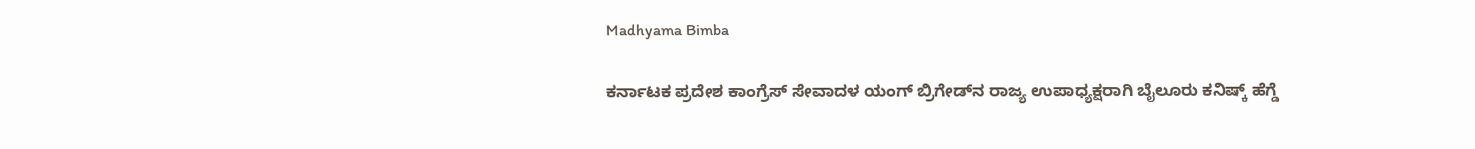Madhyama Bimba

ಕರ್ನಾಟಕ ಪ್ರದೇಶ ಕಾಂಗ್ರೆಸ್ ಸೇವಾದಳ ಯಂಗ್ ಬ್ರಿಗೇಡ್‌ನ ರಾಜ್ಯ ಉಪಾಧ್ಯಕ್ಷರಾಗಿ ಬೈಲೂರು ಕನಿಷ್ಕ್ ಹೆಗ್ಡೆ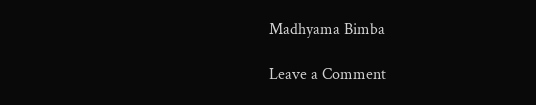Madhyama Bimba

Leave a Comment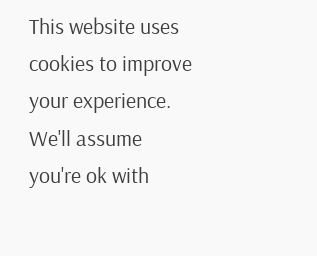This website uses cookies to improve your experience. We'll assume you're ok with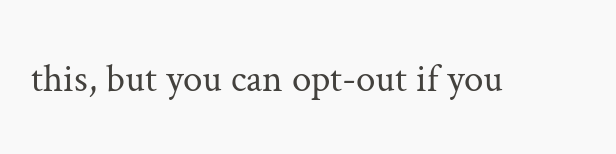this, but you can opt-out if you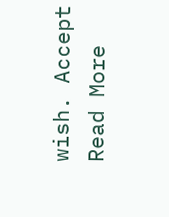wish. Accept Read More